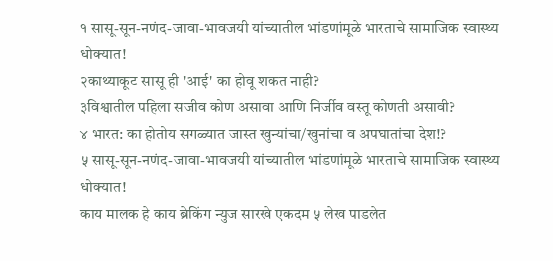१ सासू-सून-नणंद-जावा-भावजयी यांच्यातील भांडणांमूळे भारताचे सामाजिक स्वास्थ्य धोक्यात!
२काथ्याकूट सासू ही 'आई' का होवू शकत नाही?
३विश्वातील पहिला सजीव कोण असावा आणि निर्जीव वस्तू कोणती असावी?
४ भारत: का होतोय सगळ्यात जास्त खुन्यांचा/खुनांचा व अपघातांचा देश!?
५ सासू-सून-नणंद-जावा-भावजयी यांच्यातील भांडणांमूळे भारताचे सामाजिक स्वास्थ्य धोक्यात!
काय मालक हे काय ब्रेकिंग न्युज सारखे एकदम ५ लेख पाडलेत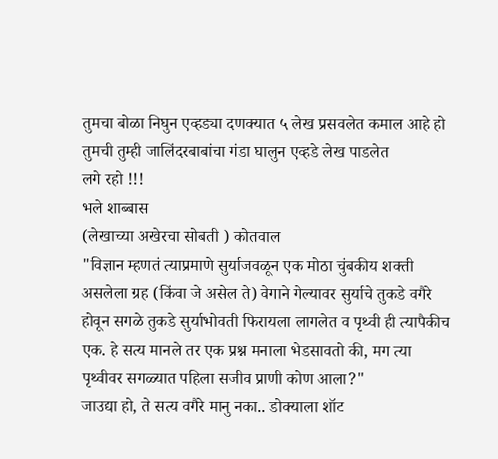तुमचा बोळा निघुन एव्हड्या दणक्यात ५ लेख प्रसवलेत कमाल आहे हो तुमची तुम्ही जालिंदरबाबांचा गंडा घालुन एव्हडे लेख पाडलेत
लगे रहो !!!
भले शाब्बास
(लेखाच्या अखेरचा सोबती ) कोतवाल
"विज्ञान म्हणतं त्याप्रमाणे सुर्याजवळून एक मोठा चुंबकीय शक्ती असलेला ग्रह (किंवा जे असेल ते) वेगाने गेल्यावर सुर्याचे तुकडे वगैरे होवून सगळे तुकडे सुर्याभोवती फिरायला लागलेत व पृथ्वी ही त्यापैकीच एक. हे सत्य मानले तर एक प्रश्न मनाला भेडसावतो की, मग त्या पृथ्वीवर सगळ्यात पहिला सजीव प्राणी कोण आला?"
जाउद्या हो, ते सत्य वगैरे मानु नका.. डोक्याला शॉट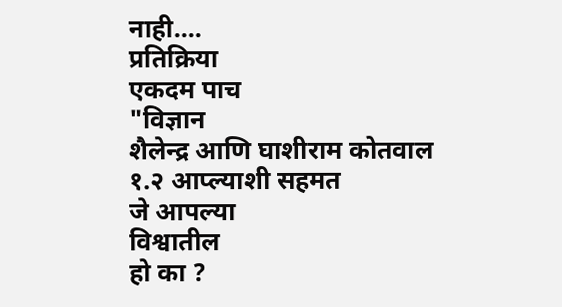नाही....
प्रतिक्रिया
एकदम पाच
"विज्ञान
शैलेन्द्र आणि घाशीराम कोतवाल १.२ आप्ल्याशी सहमत
जे आपल्या
विश्वातील
हो का ?